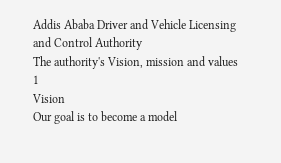Addis Ababa Driver and Vehicle Licensing and Control Authority
The authority's Vision, mission and values
1
Vision
Our goal is to become a model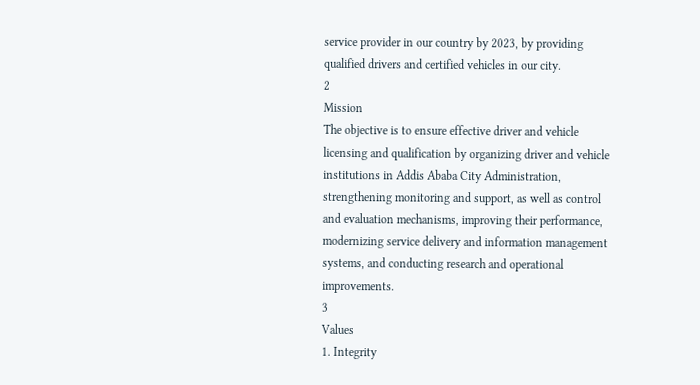service provider in our country by 2023, by providing qualified drivers and certified vehicles in our city.
2
Mission
The objective is to ensure effective driver and vehicle licensing and qualification by organizing driver and vehicle institutions in Addis Ababa City Administration, strengthening monitoring and support, as well as control and evaluation mechanisms, improving their performance, modernizing service delivery and information management systems, and conducting research and operational improvements.
3
Values
1. Integrity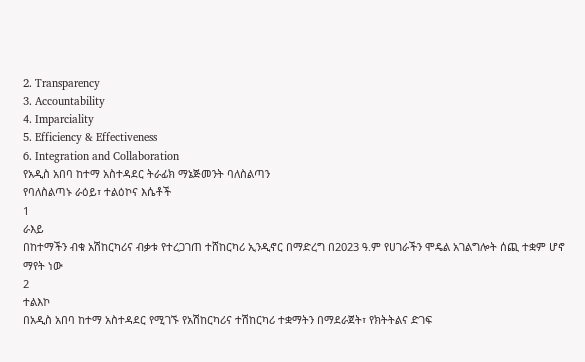2. Transparency
3. Accountability
4. Imparciality
5. Efficiency & Effectiveness
6. Integration and Collaboration
የአዲስ አበባ ከተማ አስተዳደር ትራፊክ ማኔጅመንት ባለስልጣን
የባለስልጣኑ ራዕይ፣ ተልዕኮና እሴቶች
1
ራእይ
በከተማችን ብቁ አሽከርካሪና ብቃቱ የተረጋገጠ ተሸከርካሪ ኢንዲኖር በማድረግ በ2023 ዓ.ም የሀገራችን ሞዴል አገልግሎት ሰጪ ተቋም ሆኖ ማየት ነው
2
ተልእኮ
በአዲስ አበባ ከተማ አስተዳደር የሚገኙ የአሽከርካሪና ተሽከርካሪ ተቋማትን በማደራጀት፣ የክትትልና ድገፍ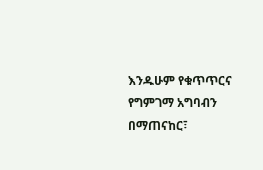እንዱሁም የቁጥጥርና የግምገማ አግባብን በማጠናከር፣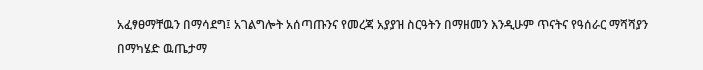አፈፃፀማቸዉን በማሳደግ፤ አገልግሎት አሰጣጡንና የመረጃ አያያዝ ስርዓትን በማዘመን እንዲሁም ጥናትና የዓሰራር ማሻሻያን በማካሄድ ዉጤታማ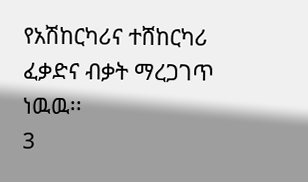የአሽከርካሪና ተሸከርካሪ ፈቃድና ብቃት ማረጋገጥ ነዉዉ፡፡
3